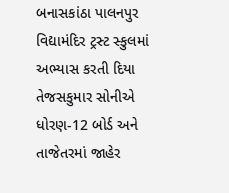બનાસકાંઠા પાલનપુર વિદ્યામંદિર ટ્રસ્ટ સ્કુલમાં અભ્યાસ કરતી દિયા તેજસકુમાર સોનીએ ધોરણ-12 બોર્ડ અને તાજેતરમાં જાહેર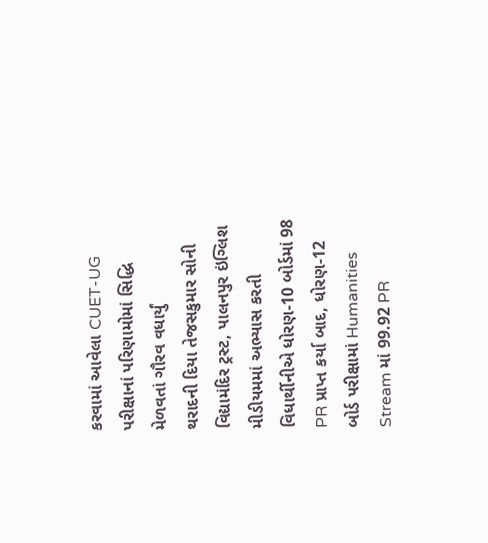કરવામાં આવેલા CUET-UG પરીક્ષાનાં પરિણામોમાં સિદ્ધિ મેળવતાં ગૌરવ વધાર્યું
થરાદની દિયા તેજસકુમાર સોની વિદ્યામંદિર ટ્રસ્ટ, પાલનપુર ઇંગ્લિશ મીડીયમમાં અભ્યાસ કરતી વિધાર્થીનીએ ધોરણ-10 બોર્ડમાં 98 PR પ્રાપ્ત કર્યા બાદ, ધોરણ-12 બોર્ડ પરીક્ષામાં Humanities Stream માં 99.92 PR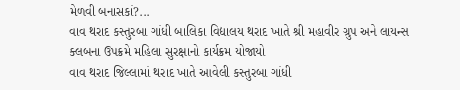મેળવી બનાસકાં?...
વાવ થરાદ કસ્તુરબા ગાંધી બાલિકા વિદ્યાલય થરાદ ખાતે શ્રી મહાવીર ગ્રુપ અને લાયન્સ ક્લબના ઉપક્રમે મહિલા સુરક્ષાનો કાર્યક્રમ યોજાયો
વાવ થરાદ જિલ્લામાં થરાદ ખાતે આવેલી કસ્તુરબા ગાંધી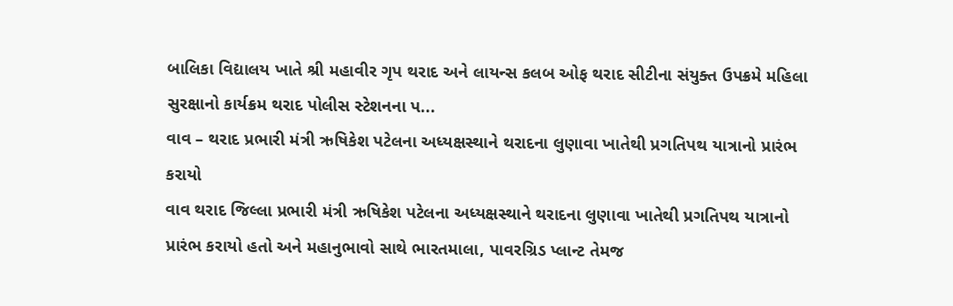બાલિકા વિદ્યાલય ખાતે શ્રી મહાવીર ગૃપ થરાદ અને લાયન્સ કલબ ઓફ થરાદ સીટીના સંયુક્ત ઉપક્રમે મહિલા સુરક્ષાનો કાર્યક્રમ થરાદ પોલીસ સ્ટેશનના પ...
વાવ – થરાદ પ્રભારી મંત્રી ઋષિકેશ પટેલના અધ્યક્ષસ્થાને થરાદના લુણાવા ખાતેથી પ્રગતિપથ યાત્રાનો પ્રારંભ કરાયો
વાવ થરાદ જિલ્લા પ્રભારી મંત્રી ઋષિકેશ પટેલના અધ્યક્ષસ્થાને થરાદના લુણાવા ખાતેથી પ્રગતિપથ યાત્રાનો પ્રારંભ કરાયો હતો અને મહાનુભાવો સાથે ભારતમાલા, પાવરગ્રિડ પ્લાન્ટ તેમજ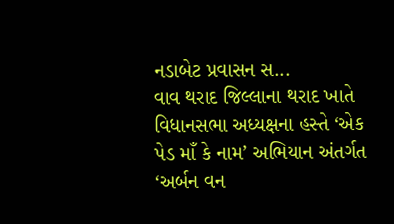નડાબેટ પ્રવાસન સ...
વાવ થરાદ જિલ્લાના થરાદ ખાતે વિધાનસભા અધ્યક્ષના હસ્તે ‘એક પેડ માઁ કે નામ’ અભિયાન અંતર્ગત ‘અર્બન વન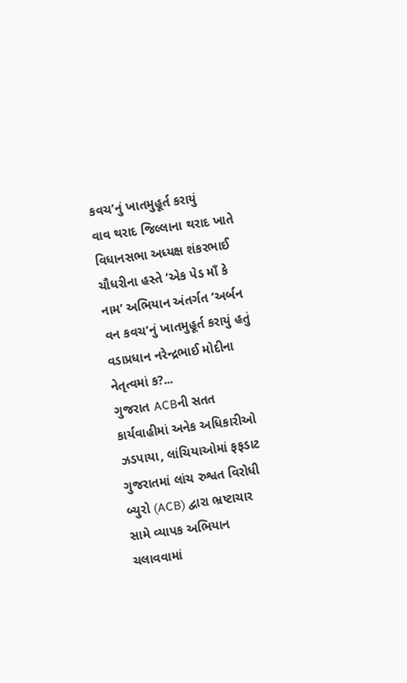કવચ’નું ખાતમુહૂર્ત કરાયું
વાવ થરાદ જિલ્લાના થરાદ ખાતે વિધાનસભા અધ્યક્ષ શંકરભાઈ ચૌધરીના હસ્તે ‘એક પેડ માઁ કે નામ’ અભિયાન અંતર્ગત ‘અર્બન વન કવચ’નું ખાતમુહૂર્ત કરાયું હતું વડાપ્રધાન નરેન્દ્રભાઈ મોદીના નેતૃત્વમાં ક?...
ગુજરાત ACBની સતત કાર્યવાહીમાં અનેક અધિકારીઓ ઝડપાયા, લાંચિયાઓમાં ફફડાટ
ગુજરાતમાં લાંચ રુશ્વત વિરોધી બ્યુરો (ACB) દ્વારા ભ્રષ્ટાચાર સામે વ્યાપક અભિયાન ચલાવવામાં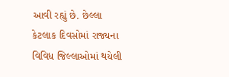આવી રહ્યું છે. છેલ્લા કેટલાક દિવસોમાં રાજ્યના વિવિધ જિલ્લાઓમાં થયેલી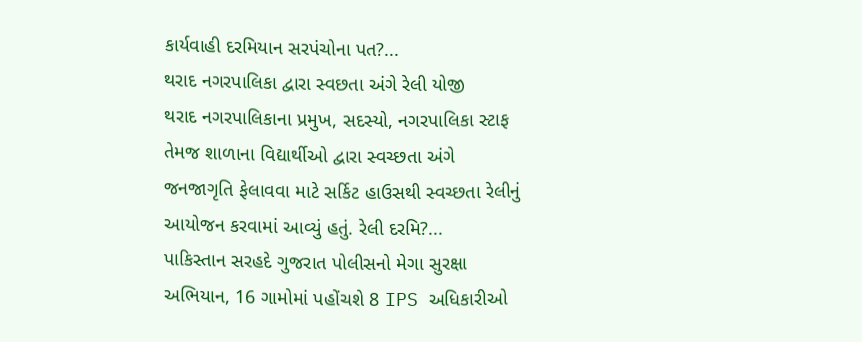કાર્યવાહી દરમિયાન સરપંચોના પત?...
થરાદ નગરપાલિકા દ્વારા સ્વછતા અંગે રેલી યોજી
થરાદ નગરપાલિકાના પ્રમુખ, સદસ્યો, નગરપાલિકા સ્ટાફ તેમજ શાળાના વિદ્યાર્થીઓ દ્વારા સ્વચ્છતા અંગે જનજાગૃતિ ફેલાવવા માટે સર્કિટ હાઉસથી સ્વચ્છતા રેલીનું આયોજન કરવામાં આવ્યું હતું. રેલી દરમિ?...
પાકિસ્તાન સરહદે ગુજરાત પોલીસનો મેગા સુરક્ષા અભિયાન, 16 ગામોમાં પહોંચશે 8 IPS અધિકારીઓ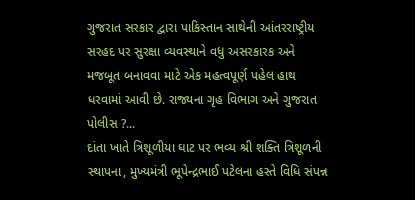ગુજરાત સરકાર દ્વારા પાકિસ્તાન સાથેની આંતરરાષ્ટ્રીય સરહદ પર સુરક્ષા વ્યવસ્થાને વધુ અસરકારક અને મજબૂત બનાવવા માટે એક મહત્વપૂર્ણ પહેલ હાથ ધરવામાં આવી છે. રાજ્યના ગૃહ વિભાગ અને ગુજરાત પોલીસ ?...
દાંતા ખાતે ત્રિશૂળીયા ઘાટ પર ભવ્ય શ્રી શક્તિ ત્રિશૂળની સ્થાપના, મુખ્યમંત્રી ભૂપેન્દ્રભાઈ પટેલના હસ્તે વિધિ સંપન્ન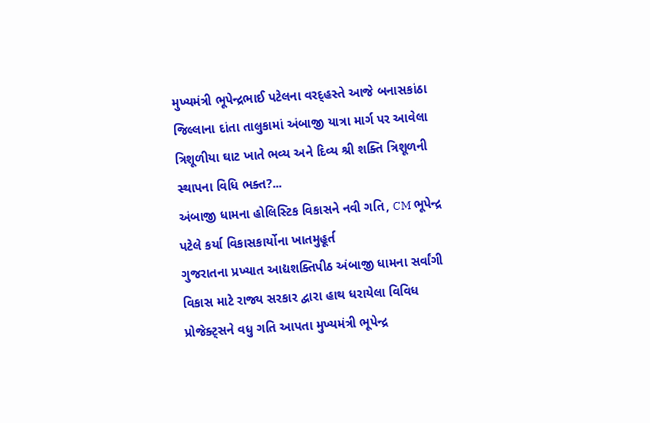મુખ્યમંત્રી ભૂપેન્દ્રભાઈ પટેલના વરદ્હસ્તે આજે બનાસકાંઠા જિલ્લાના દાંતા તાલુકામાં અંબાજી યાત્રા માર્ગ પર આવેલા ત્રિશૂળીયા ઘાટ ખાતે ભવ્ય અને દિવ્ય શ્રી શક્તિ ત્રિશૂળની સ્થાપના વિધિ ભક્ત?...
અંબાજી ધામના હોલિસ્ટિક વિકાસને નવી ગતિ, CM ભૂપેન્દ્ર પટેલે કર્યા વિકાસકાર્યોના ખાતમુહૂર્ત
ગુજરાતના પ્રખ્યાત આદ્યશક્તિપીઠ અંબાજી ધામના સર્વાંગી વિકાસ માટે રાજ્ય સરકાર દ્વારા હાથ ધરાયેલા વિવિધ પ્રોજેક્ટ્સને વધુ ગતિ આપતા મુખ્યમંત્રી ભૂપેન્દ્ર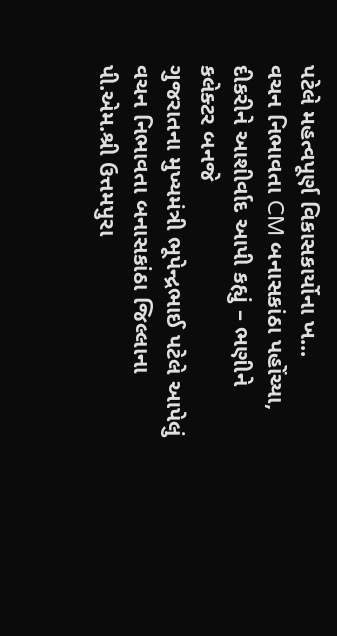પટેલે મહત્વપૂર્ણ વિકાસકાર્યોના ખ...
વચન નિભાવતા CM બનાસકાંઠા પહોંચ્યા, દીકરીને આશીર્વાદ આપી કહ્યું – ભણીને કલેક્ટર બનજે
ગુજરાતના મુખ્યમંત્રી ભૂપેન્દ્રભાઈ પટેલે આપેલું વચન નિભાવતા બનાસકાંઠા જિલ્લાના પી.એમ.શ્રી ઉત્તમપુરા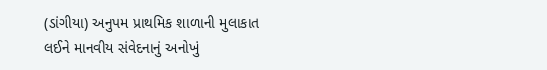(ડાંગીયા) અનુપમ પ્રાથમિક શાળાની મુલાકાત લઈને માનવીય સંવેદનાનું અનોખું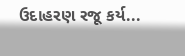ઉદાહરણ રજૂ કર્ય...